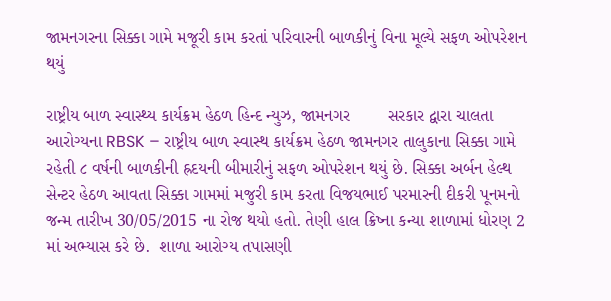જામનગરના સિક્કા ગામે મજૂરી કામ કરતાં પરિવારની બાળકીનું વિના મૂલ્યે સફળ ઓપરેશન થયું

રાષ્ટ્રીય બાળ સ્વાસ્થ્ય કાર્યક્રમ હેઠળ હિન્દ ન્યુઝ, જામનગર        સરકાર દ્વારા ચાલતા આરોગ્યના RBSK – રાષ્ટ્રીય બાળ સ્વાસ્થ કાર્યક્રમ હેઠળ જામનગર તાલુકાના સિક્કા ગામે રહેતી ૮ વર્ષની બાળકીની હ્રદયની બીમારીનું સફળ ઓપરેશન થયું છે. સિક્કા અર્બન હેલ્થ સેન્ટર હેઠળ આવતા સિક્કા ગામમાં મજુરી કામ કરતા વિજયભાઈ પરમારની દીકરી પૂનમનો જન્મ તારીખ 30/05/2015 ના રોજ થયો હતો. તેણી હાલ ક્રિષ્ના કન્યા શાળામાં ધોરણ 2 માં અભ્યાસ કરે છે.  શાળા આરોગ્ય તપાસણી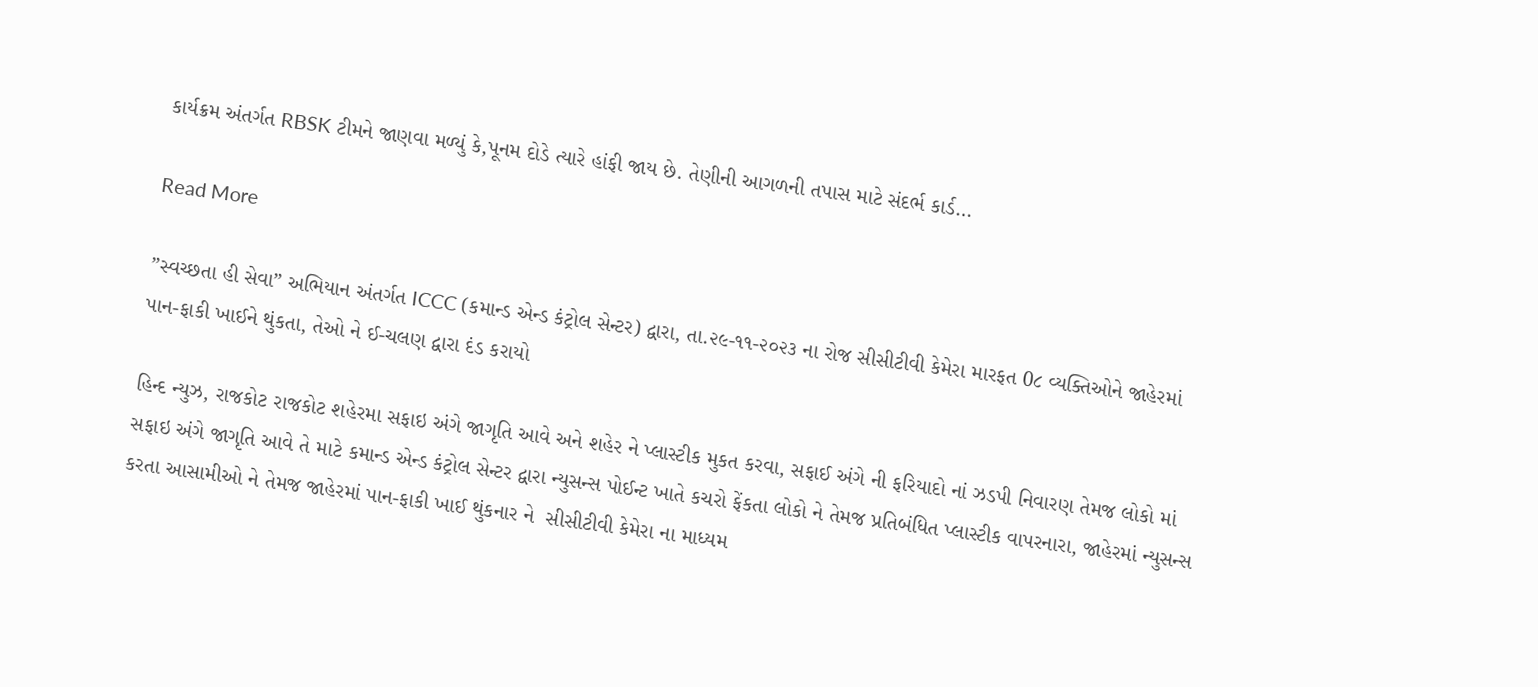કાર્યક્રમ અંતર્ગત RBSK ટીમને જાણવા મળ્યું કે,પૂનમ દોડે ત્યારે હાંફી જાય છે. તેણીની આગળની તપાસ માટે સંદર્ભ કાર્ડ…

Read More

”સ્વચ્છતા હી સેવા” અભિયાન અંતર્ગત ICCC (કમાન્ડ એન્ડ કંટ્રોલ સેન્ટર) દ્વારા, તા.૨૯-૧૧-૨૦૨૩ ના રોજ સીસીટીવી કેમેરા મારફત 0૮ વ્યક્તિઓને જાહેરમાં પાન-ફાકી ખાઈને થુંકતા, તેઓ ને ઈ-ચલણ દ્વારા દંડ કરાયો

હિન્દ ન્યુઝ, રાજકોટ રાજકોટ શહેરમા સફાઇ અંગે જાગૃતિ આવે અને શહેર ને પ્લાસ્ટીક મુકત કરવા, સફાઈ અંગે ની ફરિયાદો નાં ઝડપી નિવારણ તેમજ લોકો માં સફાઇ અંગે જાગૃતિ આવે તે માટે કમાન્ડ એન્ડ કંટ્રોલ સેન્ટર દ્વારા ન્યુસન્સ પોઈન્ટ ખાતે કચરો ફેંકતા લોકો ને તેમજ પ્રતિબંધિત પ્લાસ્ટીક વાપરનારા, જાહેરમાં ન્યુસન્સ કરતા આસામીઓ ને તેમજ જાહેરમાં પાન-ફાકી ખાઈ થુંકનાર ને  સીસીટીવી કેમેરા ના માધ્યમ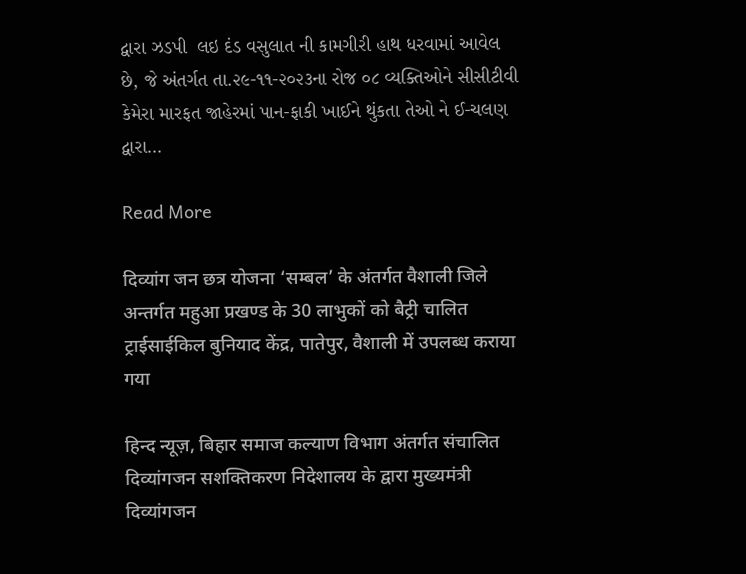દ્વારા ઝડપી  લઇ દંડ વસુલાત ની કામગીરી હાથ ધરવામાં આવેલ છે, જે અંતર્ગત તા.૨૯-૧૧-૨૦૨૩ના રોજ ૦૮ વ્યક્તિઓને સીસીટીવી કેમેરા મારફત જાહેરમાં પાન-ફાકી ખાઈને થુંકતા તેઓ ને ઈ-ચલણ દ્વારા…

Read More

दिव्यांग जन छत्र योजना ‘सम्बल’ के अंतर्गत वैशाली जिले अन्तर्गत महुआ प्रखण्ड के 30 लाभुकों को बैट्री चालित ट्राईसाईकिल बुनियाद केंद्र, पातेपुर, वैशाली में उपलब्ध कराया गया

हिन्द न्यूज़, बिहार समाज कल्याण विभाग अंतर्गत संचालित दिव्यांगजन सशक्तिकरण निदेशालय के द्वारा मुख्यमंत्री दिव्यांगजन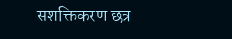सशक्तिकरण छत्र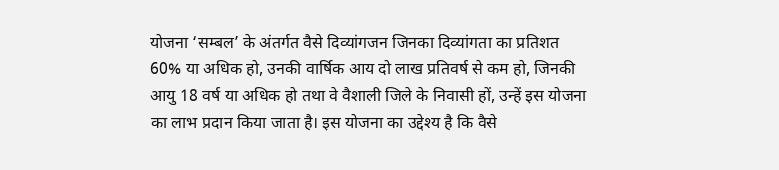योजना ‘सम्बल’ के अंतर्गत वैसे दिव्यांगजन जिनका दिव्यांगता का प्रतिशत 60% या अधिक हो, उनकी वार्षिक आय दो लाख प्रतिवर्ष से कम हो, जिनकी आयु 18 वर्ष या अधिक हो तथा वे वैशाली जिले के निवासी हों, उन्हें इस योजना का लाभ प्रदान किया जाता है। इस योजना का उद्देश्य है कि वैसे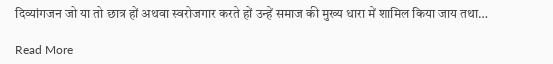दिव्यांगजन जो या तो छात्र हों अथवा स्वरोजगार करते हों उन्हें समाज की मुख्य धारा में शामिल किया जाय तथा…

Read More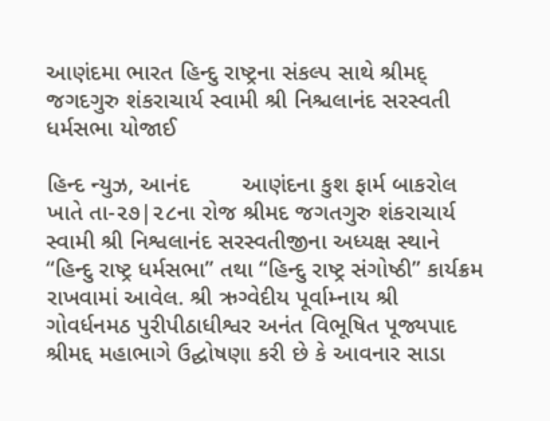આણંદમા ભારત હિન્દુ રાષ્ટ્રના સંકલ્પ સાથે શ્રીમદ્ જગદગુરુ શંકરાચાર્ય સ્વામી શ્રી નિશ્ચલાનંદ સરસ્વતી ધર્મસભા યોજાઈ

હિન્દ ન્યુઝ, આનંદ        આણંદના કુશ ફાર્મ બાકરોલ ખાતે તા-૨૭|૨૮ના રોજ શ્રીમદ જગતગુરુ શંકરાચાર્ય સ્વામી શ્રી નિશ્વલાનંદ સરસ્વતીજીના અધ્યક્ષ સ્થાને “હિન્દુ રાષ્ટ્ર ધર્મસભા” તથા “હિન્દુ રાષ્ટ્ર સંગોષ્ઠી” કાર્યક્રમ રાખવામાં આવેલ. શ્રી ઋગ્વેદીય પૂર્વામ્નાય શ્રી ગોવર્ધનમઠ પુરીપીઠાધીશ્વર અનંત વિભૂષિત પૂજ્યપાદ શ્રીમદ્દ મહાભાગે ઉદ્ઘોષણા કરી છે કે આવનાર સાડા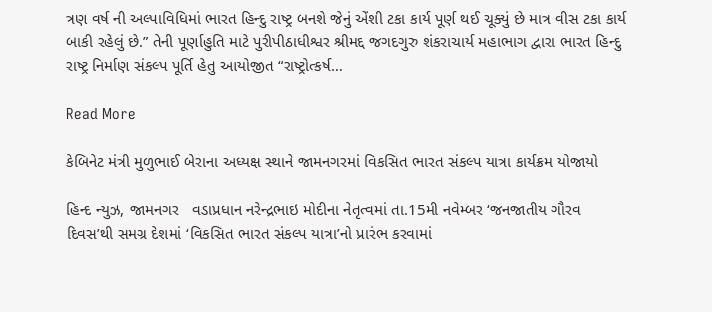ત્રણ વર્ષ ની અલ્પાવિધિમાં ભારત હિન્દુ રાષ્ટ્ર બનશે જેનું એંશી ટકા કાર્ય પૂર્ણ થઈ ચૂક્યું છે માત્ર વીસ ટકા કાર્ય બાકી રહેલું છે.” તેની પૂર્ણાહુતિ માટે પુરીપીઠાધીશ્વર શ્રીમદ્દ જગદગુરુ શંકરાચાર્ય મહાભાગ દ્વારા ભારત હિન્દુ રાષ્ટ્ર નિર્માણ સંકલ્પ પૂર્તિ હેતુ આયોજીત “રાષ્ટ્રોત્કર્ષ…

Read More

કેબિનેટ મંત્રી મુળુભાઈ બેરાના અધ્યક્ષ સ્થાને જામનગરમાં વિકસિત ભારત સંકલ્પ યાત્રા કાર્યક્રમ યોજાયો

હિન્દ ન્યુઝ, જામનગર   વડાપ્રધાન નરેન્દ્રભાઇ મોદીના નેતૃત્વમાં તા.15મી નવેમ્બર ‘જનજાતીય ગૌરવ દિવસ’થી સમગ્ર દેશમાં ‘વિકસિત ભારત સંકલ્પ યાત્રા’નો પ્રારંભ કરવામાં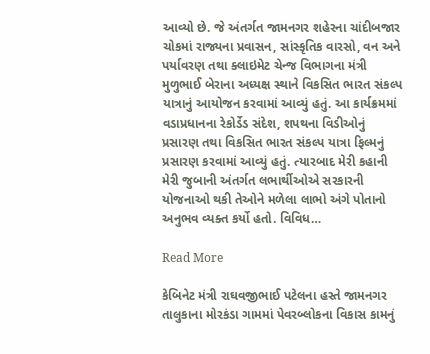આવ્યો છે. જે અંતર્ગત જામનગર શહેરના ચાંદીબજાર ચોકમાં રાજ્યના પ્રવાસન, સાંસ્કૃતિક વારસો, વન અને પર્યાવરણ તથા ક્લાઇમેટ ચેન્જ વિભાગના મંત્રી મુળુભાઈ બેરાના અધ્યક્ષ સ્થાને વિકસિત ભારત સંકલ્પ યાત્રાનું આયોજન કરવામાં આવ્યું હતું. આ કાર્યક્રમમાં વડાપ્રધાનના રેકોર્ડેડ સંદેશ, શપથના વિડીઓનું પ્રસારણ તથા વિકસિત ભારત સંકલ્પ યાત્રા ફિલ્મનું પ્રસારણ કરવામાં આવ્યું હતું. ત્યારબાદ મેરી કહાની મેરી જુબાની અંતર્ગત લભાર્થીઓએ સરકારની યોજનાઓ થકી તેઓને મળેલા લાભો અંગે પોતાનો અનુભવ વ્યક્ત કર્યો હતો. વિવિધ…

Read More

કેબિનેટ મંત્રી રાઘવજીભાઈ પટેલના હસ્તે જામનગર તાલુકાના મોરકંડા ગામમાં પેવરબ્લોકના વિકાસ કામનું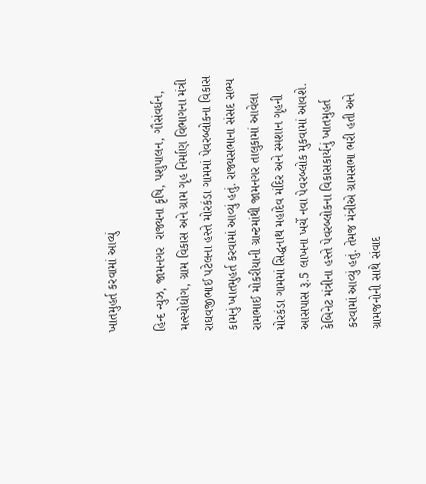ખાતમુહર્ત કરવામાં આવ્યું

હિન્દ ન્યુઝ, જામનગર  રાજ્યના કૃષિ, પશુપાલન, ગૌસંવર્ધન, મત્સ્યોદ્યોગ, ગ્રામ વિકાસ અને ગ્રામ ગૃહ નિર્માણ વિભાગના મંત્રી રાઘવજીભાઈ પટેલના હસ્તે મોરકંડા ગામમાં પેવરબ્લોકના વિકાસ કામનું ખાતમુહર્ત કરવામાં આવ્યું હતું. રાજ્યસભાના સંસદ સભ્ય રામભાઈ મોકરીયાની ગ્રાન્ટમાંથી જામનગર તાલુકામાં આવેલા મોરકંડા ગામમાં સિદ્ધનાથ મહાદેવ મંદિર અને સ્મશાન ગૃહની આસપાસ રૂ.5 લાખના ખર્ચે નવા પેવરબ્લોક મુકવામાં આવશે. કેબિનેટ મંત્રીના હસ્તે પેવરબ્લોકના વિકાસકાર્યનું ખાતમુહર્ત કરવામાં આવ્યું હતું. તેમજ મંત્રીએ ગ્રામસભા ભરી હતી અને ગ્રામજનોની સાથે સંવાદ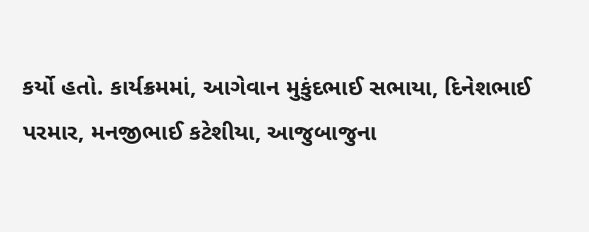કર્યો હતો. કાર્યક્રમમાં, આગેવાન મુકુંદભાઈ સભાયા, દિનેશભાઈ પરમાર, મનજીભાઈ કટેશીયા, આજુબાજુના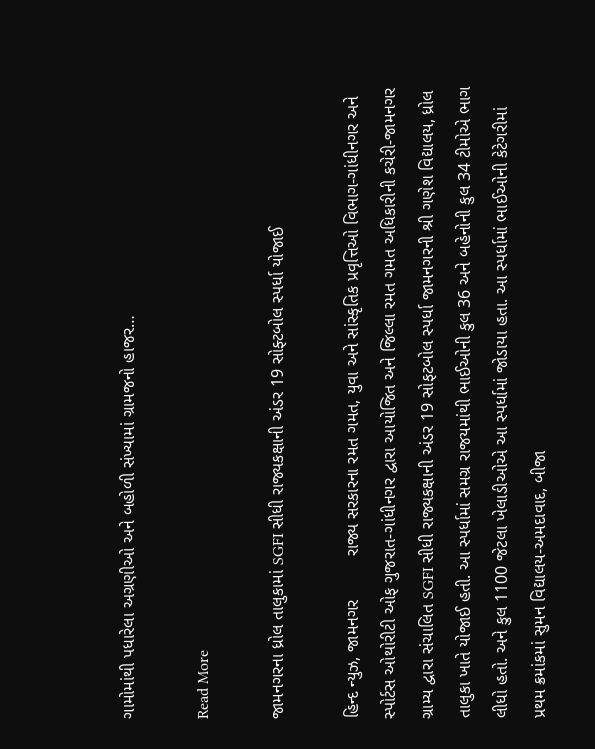ગામોમાંથી પધારેલા અગ્રણીઓ અને બહોળી સંખ્યામાં ગ્રામજનો હાજર…

Read More

જામનગરના ધ્રોલ તાલુકામાં SGFI સીધી રાજ્યકક્ષાની અંડર 19 સોફ્ટબોલ સ્પર્ધા યોજાઈ

હિન્દ ન્યુઝ, જામનગર         રાજ્ય સરકારના રમત ગમત, યુવા અને સાંસ્કૃતિક પ્રવૃત્તિઓ વિભાગ-ગાંધીનગર અને સ્પોર્ટસ ઓથોરીટી ઓફ ગુજરાત-ગાંધીનગર દ્વારા આયોજિત અને જિલ્લા રમત ગમત અધિકારીની કચેરી-જામનગર ગ્રામ્ય દ્વારા સંચાલિત SGFI સીધી રાજ્યકક્ષાની અંડર 19 સોફટબોલ સ્પર્ધા જામનગરની શ્રી ગણેશ વિદ્યાલય, ધ્રોલ તાલુકા ખાતે યોજાઈ હતી. આ સ્પર્ધામાં સમગ્ર રાજયમાંથી ભાઈઓની કુલ 36 અને બહેનોની કુલ 34 ટીમોએ ભાગ લીધો હતો. અને કુલ 1100 જેટલા ખેલાડીઓએ આ સ્પર્ધામાં જોડાયા હતા. આ સ્પર્ધામાં ભાઈઓની કેટેગરીમાં પ્રથમ ક્રમાંકમાં સુમન વિદ્યાલય-અમદાવાદ, બીજા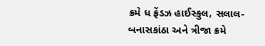ક્રમે ધ ફ્રેંડઝ હાઈસ્કુલ, સલાલ-બનાસકાંઠા અને ત્રીજા ક્રમે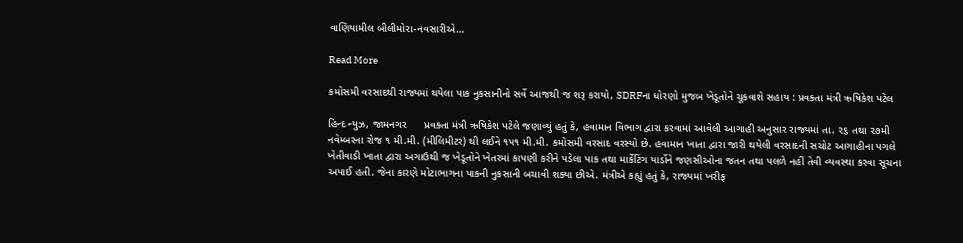વાણિયામીલ બીલીમોરા-નવસારીએ…

Read More

કમોસમી વરસાદથી રાજ્યમાં થયેલા પાક નુકસાનીનો સર્વે આજથી જ શરૂ કરાયો, SDRFના ધોરણો મુજબ ખેડૂતોને ચૂકવાશે સહાય : પ્રવક્તા મંત્રી ઋષિકેશ પટેલ

હિન્દ ન્યુઝ, જામનગર      પ્રવક્તા મંત્રી ઋષિકેશ પટેલે જણાવ્યું હતું કે, હવામાન વિભાગ દ્વારા કરવામાં આવેલી આગાહી અનુસાર રાજ્યમાં તા. ૨૬ તથા ૨૭મી નવેમ્બરના રોજ ૧ મી.મી. (મીલિમીટર) થી લઈને ૧૫૧ મી.મી. કમોસમી વરસાદ વરસ્યો છે. હવામાન ખાતા દ્વારા જારી થયેલી વરસાદની સચોટ આગાહીના પગલે ખેતીવાડી ખાતા દ્વારા અગાઉથી જ ખેડૂતોને ખેતરમાં કાપણી કરીને પડેલા પાક તથા માર્કેટિંગ યાર્ડોને જણસીઓના જતન તથા પલળે નહીં તેવી વ્યવસ્થા કરવા સૂચના અપાઈ હતી. જેના કારણે મોટાભાગના પાકની નુકસાની બચાવી શક્યા છીએ. મંત્રીએ કહ્યું હતું કે, રાજ્યમાં ખરીફ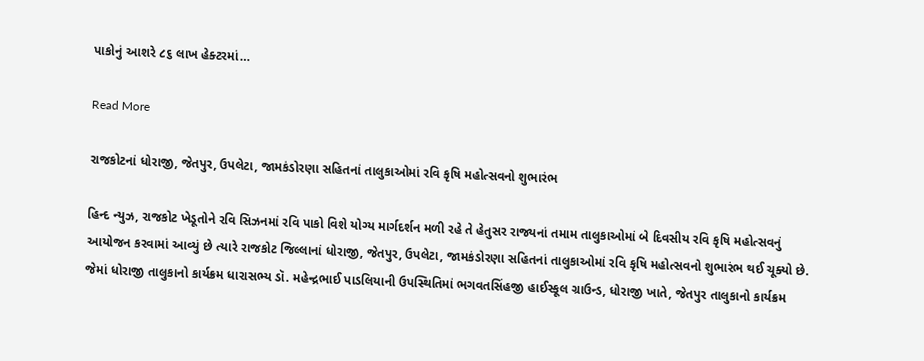પાકોનું આશરે ૮૬ લાખ હેક્ટરમાં…

Read More

રાજકોટનાં ધોરાજી, જેતપુર, ઉપલેટા, જામકંડોરણા સહિતનાં તાલુકાઓમાં રવિ કૃષિ મહોત્સવનો શુભારંભ

હિન્દ ન્યુઝ, રાજકોટ ખેડૂતોને રવિ સિઝનમાં રવિ પાકો વિશે યોગ્ય માર્ગદર્શન મળી રહે તે હેતુસર રાજ્યનાં તમામ તાલુકાઓમાં બે દિવસીય રવિ કૃષિ મહોત્સવનું આયોજન કરવામાં આવ્યું છે ત્યારે રાજકોટ જિલ્લાનાં ધોરાજી, જેતપુર, ઉપલેટા, જામકંડોરણા સહિતનાં તાલુકાઓમાં રવિ કૃષિ મહોત્સવનો શુભારંભ થઈ ચૂક્યો છે. જેમાં ધોરાજી તાલુકાનો કાર્યક્રમ ધારાસભ્ય ડૉ. મહેન્દ્રભાઈ પાડલિયાની ઉપસ્થિતિમાં ભગવતસિંહજી હાઈસ્કૂલ ગ્રાઉન્ડ, ધોરાજી ખાતે, જેતપુર તાલુકાનો કાર્યક્રમ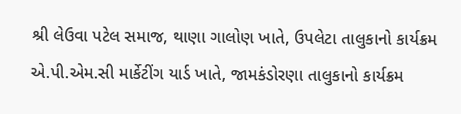શ્રી લેઉવા પટેલ સમાજ, થાણા ગાલોણ ખાતે, ઉપલેટા તાલુકાનો કાર્યક્રમ એ.પી.એમ.સી માર્કેટીંગ યાર્ડ ખાતે, જામકંડોરણા તાલુકાનો કાર્યક્રમ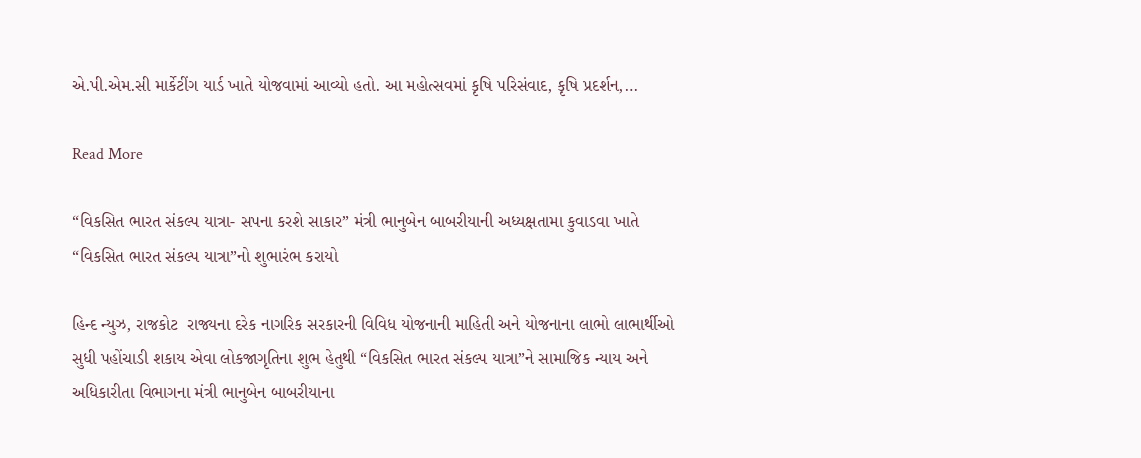એ.પી.એમ.સી માર્કેટીંગ યાર્ડ ખાતે યોજવામાં આવ્યો હતો. આ મહોત્સવમાં કૃષિ પરિસંવાદ, કૃષિ પ્રદર્શન,…

Read More

“વિકસિત ભારત સંકલ્પ યાત્રા- સપના કરશે સાકાર” મંત્રી ભાનુબેન બાબરીયાની અધ્યક્ષતામા કુવાડવા ખાતે “વિકસિત ભારત સંકલ્પ યાત્રા”નો શુભારંભ કરાયો

હિન્દ ન્યુઝ, રાજકોટ  રાજ્યના દરેક નાગરિક સરકારની વિવિધ યોજનાની માહિતી અને યોજનાના લાભો લાભાર્થીઓ સુધી પહોંચાડી શકાય એવા લોકજાગૃતિના શુભ હેતુથી “વિકસિત ભારત સંકલ્પ યાત્રા”ને સામાજિક ન્યાય અને અધિકારીતા વિભાગના મંત્રી ભાનુબેન બાબરીયાના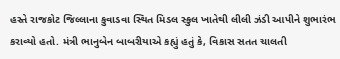હસ્તે રાજકોટ જિલ્લાના કુવાડવા સ્થિત મિડલ સ્કુલ ખાતેથી લીલી ઝંડી આપીને શુભારંભ કરાવ્યો હતો. મંત્રી ભાનુબેન બાબરીયાએ કહ્યું હતું કે, વિકાસ સતત ચાલતી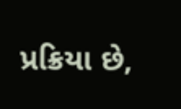પ્રક્રિયા છે,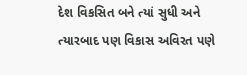દેશ વિકસિત બને ત્યાં સુધી અને ત્યારબાદ પણ વિકાસ અવિરત પણે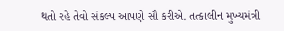થતો રહે તેવો સંકલ્પ આપણે સૌ કરીએ. તત્કાલીન મુખ્યમંત્રી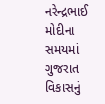નરેન્દ્રભાઈ મોદીના સમયમાં ગુજરાત વિકાસનું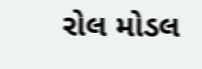રોલ મોડલ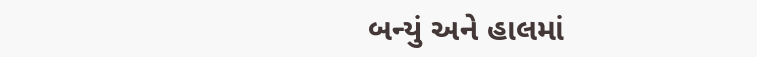બન્યું અને હાલમાં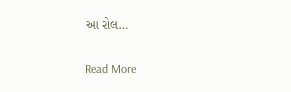આ રોલ…

Read More